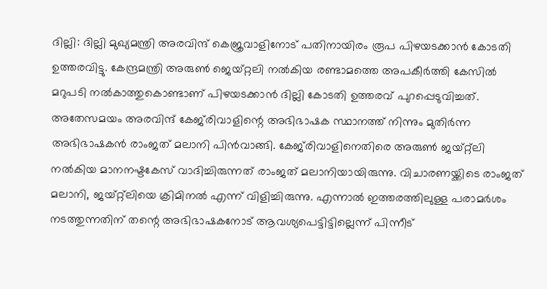ദില്ലി: ദില്ലി മുഖ്യമന്ത്രി അരവിന്ദ് കെജ്രവാളിനോട് പതിനായിരം രൂപ പിഴയടക്കാന്‍ കോടതി ഉത്തരവിട്ടു. കേന്ദ്രമന്ത്രി അരുണ്‍ ജെയ്റ്റലി നല്‍കിയ രണ്ടാമത്തെ അപകീര്‍ത്തി കേസില്‍ മറുപടി നല്‍കാത്തുകൊണ്ടാണ് പിഴയടക്കാന്‍ ദില്ലി കോടതി ഉത്തരവ് പുറപ്പെടുവിച്ചത്. അതേസമയം അരവിന്ദ് കേജ്‌രിവാളിന്റെ അഭിഭാഷക സ്ഥാനത്ത് നിന്നും മുതിര്‍ന്ന അഭിഭാഷകന്‍ രാംജത് മലാനി പിന്‍വാങ്ങി. കേജ്‌രിവാളിനെതിരെ അരുണ്‍ ജയ്റ്റ്‌ലി നല്‍കിയ മാനനഷ്ടകേസ് വാദിച്ചിരുന്നത് രാംജത് മലാനിയായിരുന്നു. വിചാരണയ്ക്കിടെ രാംജത് മലാനി, ജയ്റ്റ്‌ലിയെ ക്രിമിനല്‍ എന്ന് വിളിച്ചിരുന്നു. എന്നാല്‍ ഇത്തരത്തിലുള്ള പരാമര്‍ശം നടത്തുന്നതിന് തന്റെ അഭിഭാഷകനോട് ആവശ്യപെട്ടിട്ടില്ലെന്ന് പിന്നീട്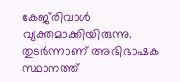കേജ്‌രിവാള്‍ വ്യക്തമാക്കിയിരുന്നു. തുടര്‍ന്നാണ് അഭിഭാഷക സ്ഥാനത്ത്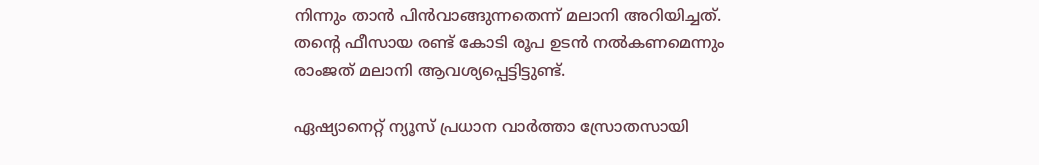നിന്നും താന്‍ പിന്‍വാങ്ങുന്നതെന്ന് മലാനി അറിയിച്ചത്. തന്റെ ഫീസായ രണ്ട് കോടി രൂപ ഉടന്‍ നല്‍കണമെന്നും രാംജത് മലാനി ആവശ്യപ്പെട്ടിട്ടുണ്ട്.

ഏഷ്യാനെറ്റ് ന്യൂസ് പ്രധാന വാർത്താ സ്രോതസായി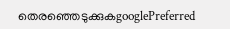തെരഞ്ഞെടുക്കുകgooglePreferred